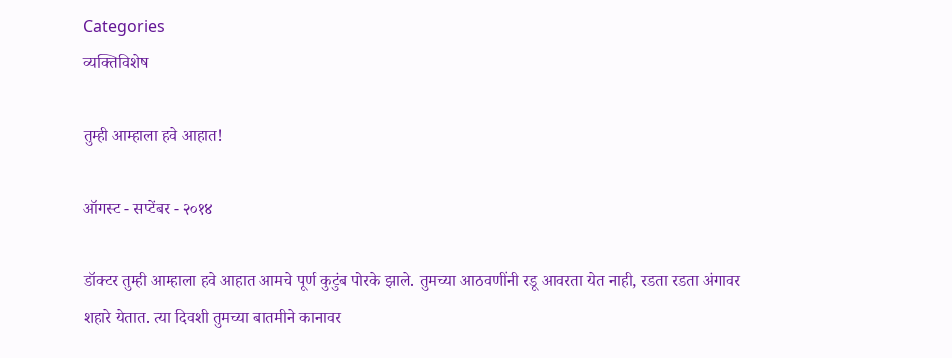Categories
व्यक्तिविशेष

तुम्ही आम्हाला हवे आहात!

ऑगस्ट - सप्टेंबर - २०१४

डॉक्टर तुम्ही आम्हाला हवे आहात आमचे पूर्ण कुटुंब पोरके झाले. तुमच्या आठवणींनी रडू आवरता येत नाही, रडता रडता अंगावर शहारे येतात. त्या दिवशी तुमच्या बातमीने कानावर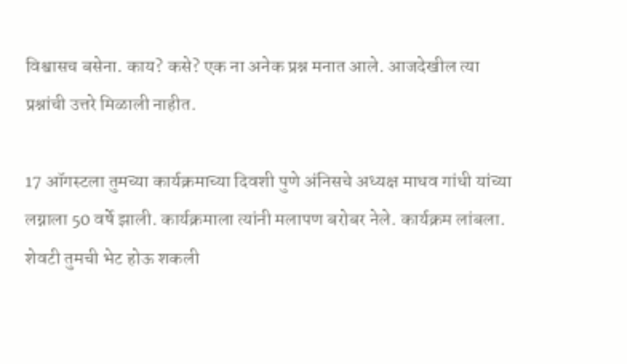विश्वासच बसेना. काय? कसे? एक ना अनेक प्रश्न मनात आले. आजदेखील त्या प्रश्नांची उत्तरे मिळाली नाहीत.

17 ऑगस्टला तुमच्या कार्यक्रमाच्या दिवशी पुणे अंनिसचे अध्यक्ष माधव गांधी यांच्या लग्नाला 50 वर्षे झाली. कार्यक्रमाला त्यांनी मलापण बरोबर नेले. कार्यक्रम लांबला. शेवटी तुमची भेट होऊ शकली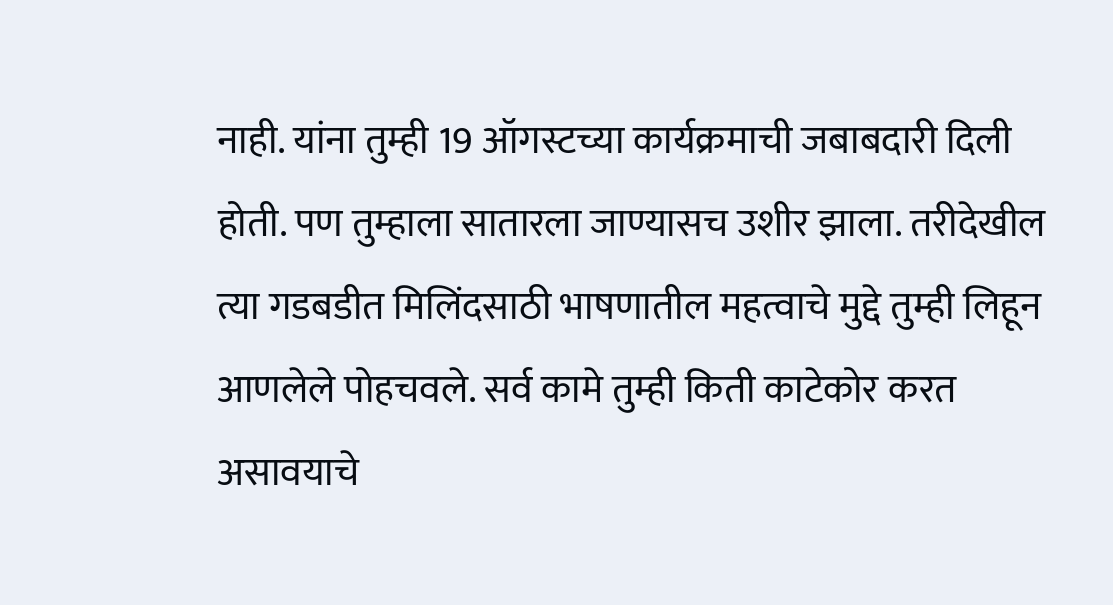नाही. यांना तुम्ही 19 ऑगस्टच्या कार्यक्रमाची जबाबदारी दिली होती. पण तुम्हाला सातारला जाण्यासच उशीर झाला. तरीदेखील त्या गडबडीत मिलिंदसाठी भाषणातील महत्वाचे मुद्दे तुम्ही लिहून आणलेले पोहचवले. सर्व कामे तुम्ही किती काटेकोर करत असावयाचे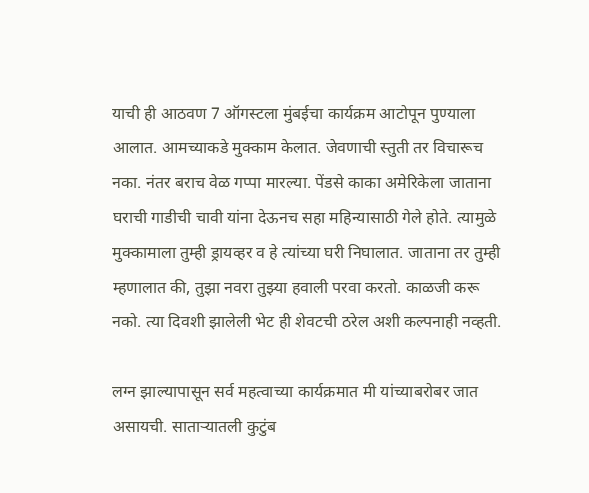याची ही आठवण 7 ऑगस्टला मुंबईचा कार्यक्रम आटोपून पुण्याला आलात. आमच्याकडे मुक्काम केलात. जेवणाची स्तुती तर विचारूच नका. नंतर बराच वेळ गप्पा मारल्या. पेंडसे काका अमेरिकेला जाताना घराची गाडीची चावी यांना देऊनच सहा महिन्यासाठी गेले होते. त्यामुळे मुक्कामाला तुम्ही ड्रायव्हर व हे त्यांच्या घरी निघालात. जाताना तर तुम्ही म्हणालात की, तुझा नवरा तुझ्या हवाली परवा करतो. काळजी करू नको. त्या दिवशी झालेली भेट ही शेवटची ठरेल अशी कल्पनाही नव्हती.

लग्न झाल्यापासून सर्व महत्वाच्या कार्यक्रमात मी यांच्याबरोबर जात असायची. सातार्‍यातली कुटुंब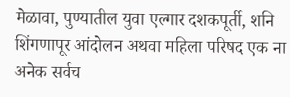मेळावा, पुण्यातील युवा एल्गार दशकपूर्ती, शनि शिंगणापूर आंदोलन अथवा महिला परिषद एक ना अनेक सर्वच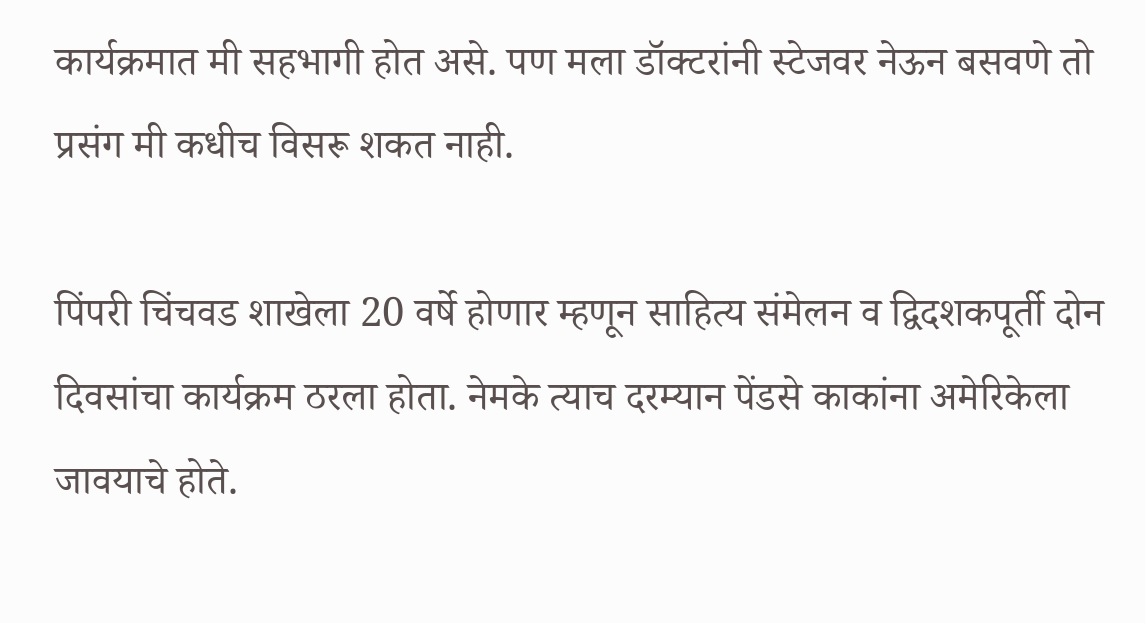कार्यक्रमात मी सहभागी होत असे. पण मला डॉक्टरांनी स्टेजवर नेऊन बसवणे तो प्रसंग मी कधीच विसरू शकत नाही.

पिंपरी चिंचवड शाखेला 20 वर्षे होणार म्हणून साहित्य संमेलन व द्विदशकपूर्ती दोन दिवसांचा कार्यक्रम ठरला होता. नेमके त्याच दरम्यान पेंडसे काकांना अमेरिकेला जावयाचे होते.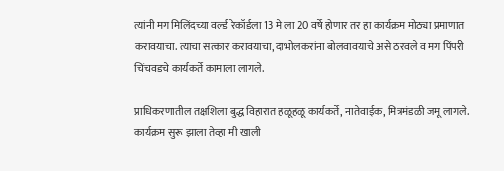त्यांनी मग मिलिंदच्या वर्ल्ड रेकॉर्डला 13 मे ला 20 वर्षे होणार तर हा कार्यक्रम मोठ्या प्रमाणात करावयाचा. त्याचा सत्कार करावयाचा, दाभोलकरांना बोलवावयाचे असे ठरवले व मग पिंपरी चिंचवडचे कार्यकर्ते कामाला लागले.

प्राधिकरणातील तक्षशिला बुद्ध विहारात हळूहळू कार्यकर्ते, नातेवाईक, मित्रमंडळी जमू लागले. कार्यक्रम सुरू झाला तेव्हा मी खाली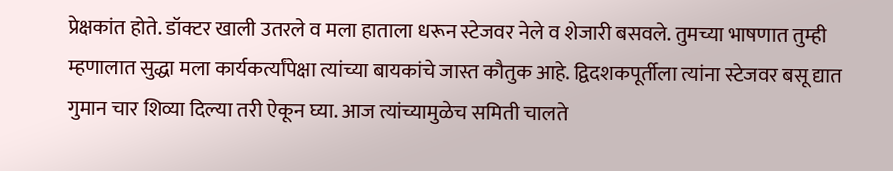प्रेक्षकांत होते. डॉक्टर खाली उतरले व मला हाताला धरून स्टेजवर नेले व शेजारी बसवले. तुमच्या भाषणात तुम्ही म्हणालात सुद्धा मला कार्यकर्त्यांपेक्षा त्यांच्या बायकांचे जास्त कौतुक आहे. द्विदशकपूर्तीला त्यांना स्टेजवर बसू द्यात गुमान चार शिव्या दिल्या तरी ऐकून घ्या. आज त्यांच्यामुळेच समिती चालते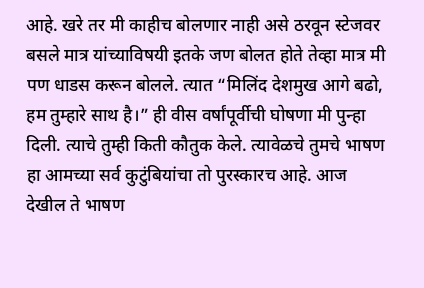आहे. खरे तर मी काहीच बोलणार नाही असे ठरवून स्टेजवर बसले मात्र यांच्याविषयी इतके जण बोलत होते तेव्हा मात्र मी पण धाडस करून बोलले. त्यात “मिलिंद देशमुख आगे बढो, हम तुम्हारे साथ है।” ही वीस वर्षांपूर्वीची घोषणा मी पुन्हा दिली. त्याचे तुम्ही किती कौतुक केले. त्यावेळचे तुमचे भाषण हा आमच्या सर्व कुटुंबियांचा तो पुरस्कारच आहे. आज देखील ते भाषण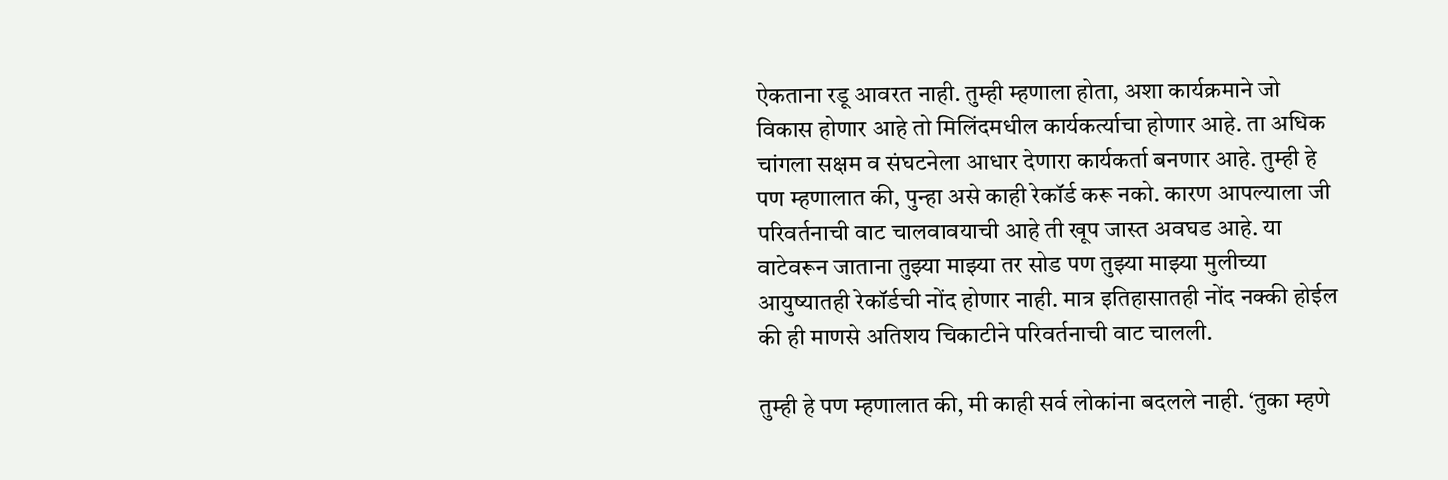ऐकताना रडू आवरत नाही. तुम्ही म्हणाला होता, अशा कार्यक्रमाने जो विकास होणार आहे तो मिलिंदमधील कार्यकर्त्याचा होणार आहे. ता अधिक चांगला सक्षम व संघटनेला आधार देणारा कार्यकर्ता बनणार आहे. तुम्ही हे पण म्हणालात की, पुन्हा असे काही रेकॉर्ड करू नको. कारण आपल्याला जी परिवर्तनाची वाट चालवावयाची आहे ती खूप जास्त अवघड आहे. या वाटेवरून जाताना तुझ्या माझ्या तर सोड पण तुझ्या माझ्या मुलीच्या आयुष्यातही रेकॉर्डची नोंद होणार नाही. मात्र इतिहासातही नोंद नक्की होईल की ही माणसे अतिशय चिकाटीने परिवर्तनाची वाट चालली.

तुम्ही हे पण म्हणालात की, मी काही सर्व लोकांना बदलले नाही. ‘तुका म्हणे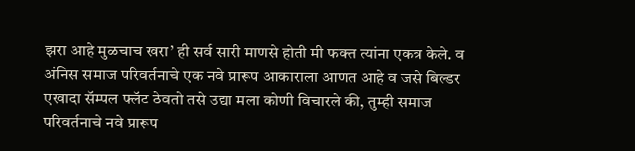झरा आहे मुळचाच खरा’ ही सर्व सारी माणसे होती मी फक्त त्यांना एकत्र केले. व अंनिस समाज परिवर्तनाचे एक नवे प्रारूप आकाराला आणत आहे व जसे बिल्डर एखादा सॅम्पल फ्लॅट ठेवतो तसे उद्या मला कोणी विचारले की, तुम्ही समाज परिवर्तनाचे नवे प्रारूप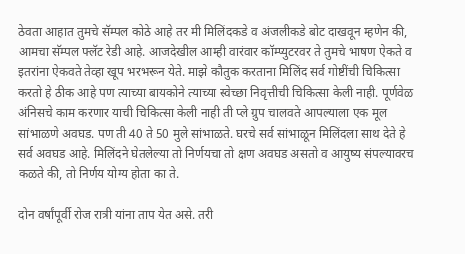ठेवता आहात तुमचे सॅम्पल कोठे आहे तर मी मिलिंदकडे व अंजलीकडे बोट दाखवून म्हणेन की, आमचा सॅम्पल फ्लॅट रेडी आहे. आजदेखील आम्ही वारंवार कॉम्प्युटरवर ते तुमचे भाषण ऐकते व इतरांना ऐकवते तेव्हा खूप भरभरून येते. माझे कौतुक करताना मिलिंद सर्व गोष्टींची चिकित्सा करतो हे ठीक आहे पण त्याच्या बायकोने त्याच्या स्वेच्छा निवृत्तीची चिकित्सा केली नाही. पूर्णवेळ अंनिसचे काम करणार याची चिकित्सा केली नाही ती प्ले ग्रुप चालवते आपल्याला एक मूल सांभाळणे अवघड. पण ती 40 ते 50 मुले सांभाळते. घरचे सर्व सांभाळून मिलिंदला साथ देते हे सर्व अवघड आहे. मिलिंदने घेतलेल्या तो निर्णयचा तो क्षण अवघड असतो व आयुष्य संपल्यावरच कळते की, तो निर्णय योग्य होता का ते.

दोन वर्षांपूर्वी रोज रात्री यांना ताप येत असे. तरी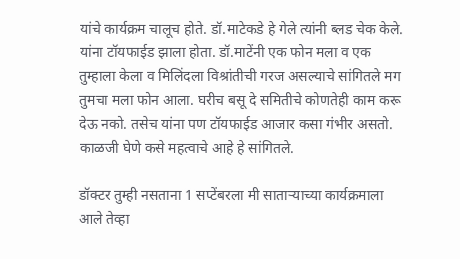यांचे कार्यक्रम चालूच होते. डॉ.माटेकडे हे गेले त्यांनी ब्लड चेक केले. यांना टॉयफाईड झाला होता. डॉ.माटेंनी एक फोन मला व एक तुम्हाला केला व मिलिंदला विश्रांतीची गरज असल्याचे सांगितले मग तुमचा मला फोन आला. घरीच बसू दे समितीचे कोणतेही काम करू देऊ नको. तसेच यांना पण टॉयफाईड आजार कसा गंभीर असतो. काळजी घेणे कसे महत्वाचे आहे हे सांगितले.

डॉक्टर तुम्ही नसताना 1 सप्टेंबरला मी सातार्‍याच्या कार्यक्रमाला आले तेव्हा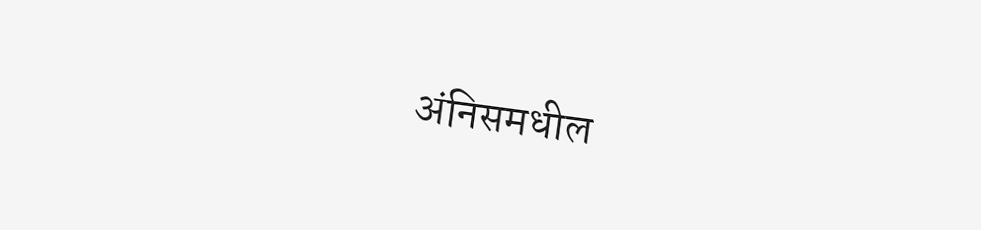अंनिसमधील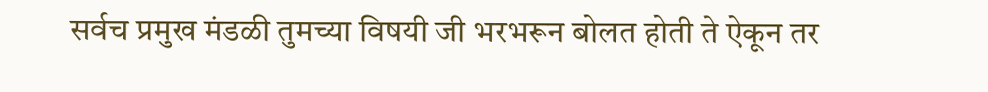सर्वच प्रमुख मंडळी तुमच्या विषयी जी भरभरून बोलत होती ते ऐकून तर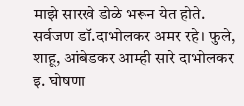माझे सारखे डोळे भरून येत होते. सर्वजण डॉ.दाभोलकर अमर रहे। फुले, शाहू, आंबेडकर आम्ही सारे दाभोलकर इ. घोषणा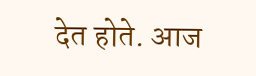देत होते. आज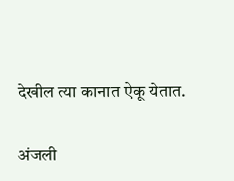देखील त्या कानात ऐकू येतात.

अंजली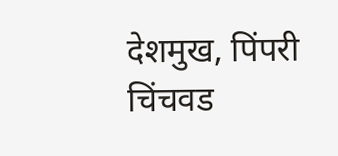देशमुख, पिंपरी चिंचवड